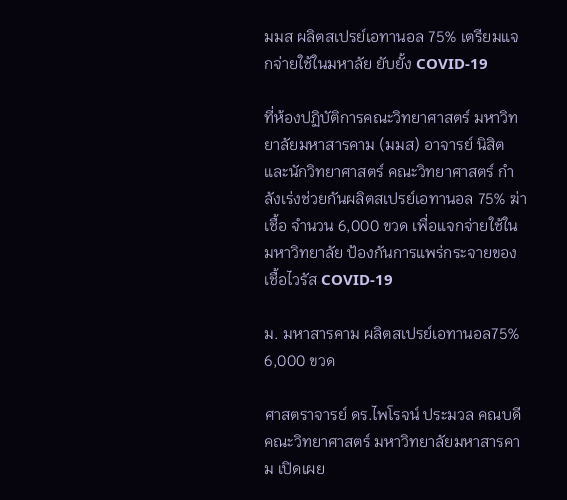มมส ผลิตสเปรย์เอทานอล 75% เตรียมแจกจ่ายใช้ในมหาลัย ยับยั้ง COVID-19

ที่ห้องปฏิบัติการคณะวิทยาศาสตร์ มหาวิทยาลัยมหาสารคาม (มมส) อาจารย์ นิสิต และนักวิทยาศาสตร์ คณะวิทยาศาสตร์ กำลังเร่งช่วยกันผลิตสเปรย์เอทานอล 75% ฆ่าเชื้อ จำนวน 6,000 ขวด เพื่อแจกจ่ายใช้ในมหาวิทยาลัย ป้องกันการแพร่กระจายของเชื้อไวรัส COVID-19

ม. มหาสารคาม ผลิตสเปรย์เอทานอล75% 6,000 ขวด

ศาสตราจารย์ ดร.ไพโรจน์ ประมวล คณบดีคณะวิทยาศาสตร์ มหาวิทยาลัยมหาสารคาม เปิดเผย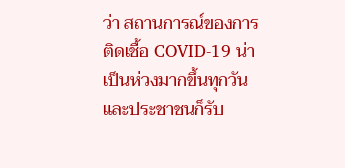ว่า สถานการณ์ของการติดเชื้อ COVID-19 น่าเป็นห่วงมากขึ้นทุกวัน และประชาชนก็รับ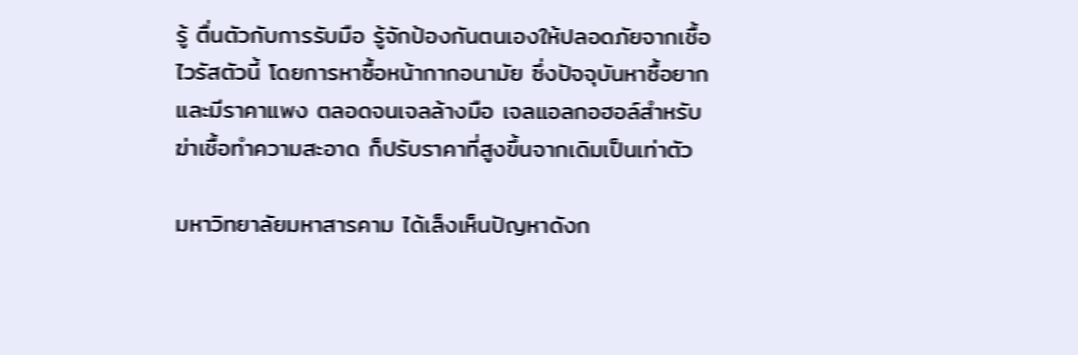รู้ ตื่นตัวกับการรับมือ รู้จักป้องกันตนเองให้ปลอดภัยจากเชื้อไวรัสตัวนี้ โดยการหาซื้อหน้ากากอนามัย ซึ่งปัจจุบันหาซื้อยากและมีราคาแพง ตลอดจนเจลล้างมือ เจลแอลกอฮอล์สำหรับฆ่าเชื้อทำความสะอาด ก็ปรับราคาที่สูงขึ้นจากเดิมเป็นเท่าตัว

มหาวิทยาลัยมหาสารคาม ได้เล็งเห็นปัญหาดังก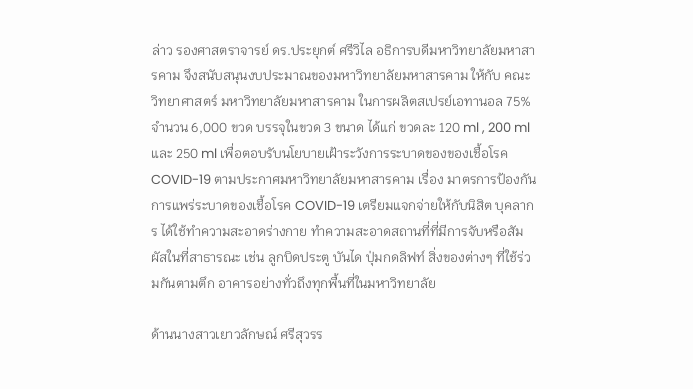ล่าว รองศาสตราจารย์ ดร.ประยุกต์ ศรีวิไล อธิการบดีมหาวิทยาลัยมหาสารคาม จึงสนับสนุนงบประมาณของมหาวิทยาลัยมหาสารคาม ให้กับ คณะวิทยาศาสตร์ มหาวิทยาลัยมหาสารคาม ในการผลิตสเปรย์เอทานอล 75% จำนวน 6,000 ขวด บรรจุในขวด 3 ขนาด ได้แก่ ขวดละ 120 ml , 200 ml และ 250 ml เพื่อตอบรับนโยบายเฝ้าระวังการระบาดของของเชื้อโรค COVID-19 ตามประกาศมหาวิทยาลัยมหาสารคาม เรื่อง มาตรการป้องกันการแพร่ระบาดของเชื้อโรค COVID-19 เตรียมแจกจ่ายให้กับนิสิต บุคลากร ได้ใช้ทำความสะอาดร่างกาย ทำความสะอาดสถานที่ที่มีการจับหรือสัมผัสในที่สาธารณะ เช่น ลูกบิดประตู บันได ปุ่มกดลิฟท์ สิ่งของต่างๆ ที่ใช้ร่วมกันตามตึก อาคารอย่างทั่วถึงทุกพื้นที่ในมหาวิทยาลัย

ด้านนางสาวเยาวลักษณ์ ศรีสุวรร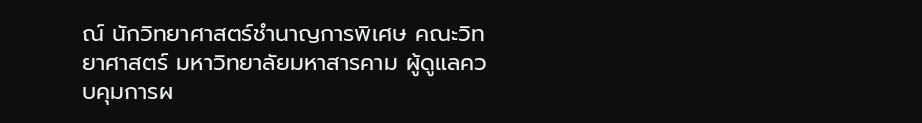ณ์ นักวิทยาศาสตร์ชำนาญการพิเศษ คณะวิทยาศาสตร์ มหาวิทยาลัยมหาสารคาม ผู้ดูแลควบคุมการผ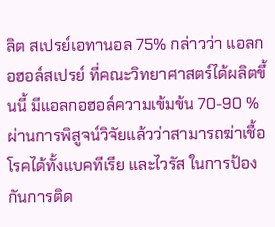ลิต สเปรย์เอทานอล 75% กล่าวว่า แอลกอฮอล์สเปรย์ ที่คณะวิทยาศาสตร์ได้ผลิตขึ้นนี้ มีแอลกอฮอล์ความเข้มข้น 70-90 % ผ่านการพิสูจน์วิจัยแล้วว่าสามารถฆ่าเชื้อโรคได้ทั้งแบคทีเรีย และไวรัส ในการป้องกันการติด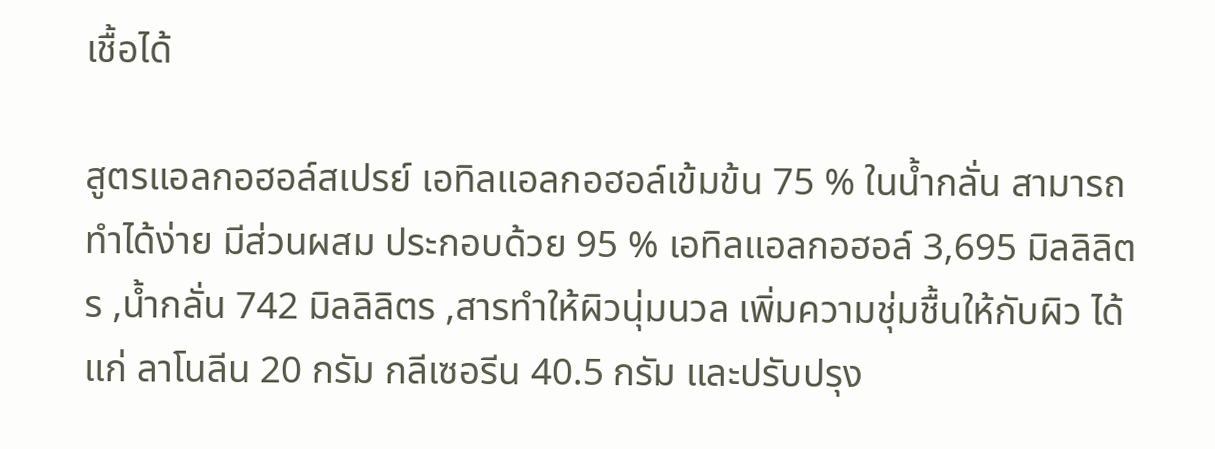เชื้อได้

สูตรแอลกอฮอล์สเปรย์ เอทิลแอลกอฮอล์เข้มข้น 75 % ในน้ำกลั่น สามารถทำได้ง่าย มีส่วนผสม ประกอบด้วย 95 % เอทิลแอลกอฮอล์ 3,695 มิลลิลิตร ,น้ำกลั่น 742 มิลลิลิตร ,สารทำให้ผิวนุ่มนวล เพิ่มความชุ่มชื้นให้กับผิว ได้แก่ ลาโนลีน 20 กรัม กลีเซอรีน 40.5 กรัม และปรับปรุง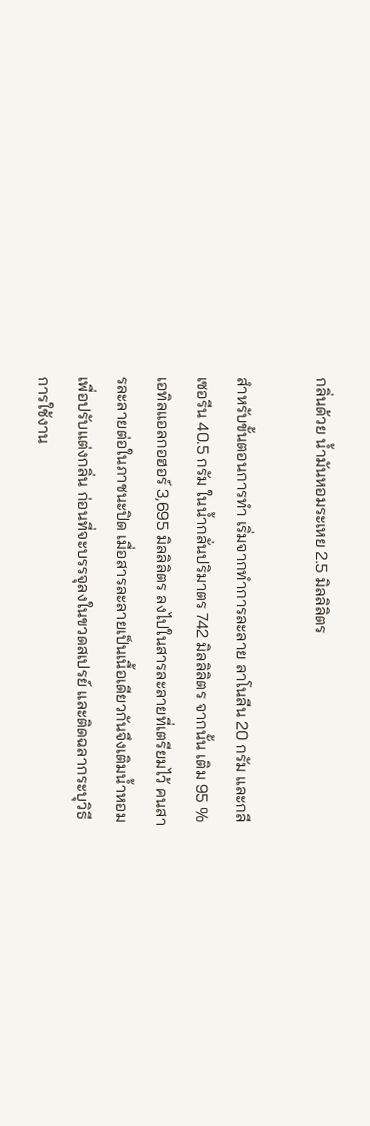กลิ่นด้วย น้ำมันหอมระเหย 2.5 มิลลิลิตร

สำหรับขั้นตอนการทำ เริ่มจากทำการละลาย ลาโนลีน 20 กรัม และกลีเซอรีน 40.5 กรัม ในน้ำกลั่นปริมาตร 742 มิลลิลิตร จากนั้น เติม 95 % เอทิลแอลกอฮอร์ 3,695 มิลลิลิตร ลงไปในสารละลายที่เตรียมไว้ คนสารละลายต่อในภาชนะปิด เมื่อสารละลายเป็นเนื้อเดียวกันจึงเติมน้ำหอมเพื่อปรับแต่งกลิ่น ก่อนที่จะบรรจุลงในขวดสเปรย์ และติดฉลากระบุวิธีการใช้งาน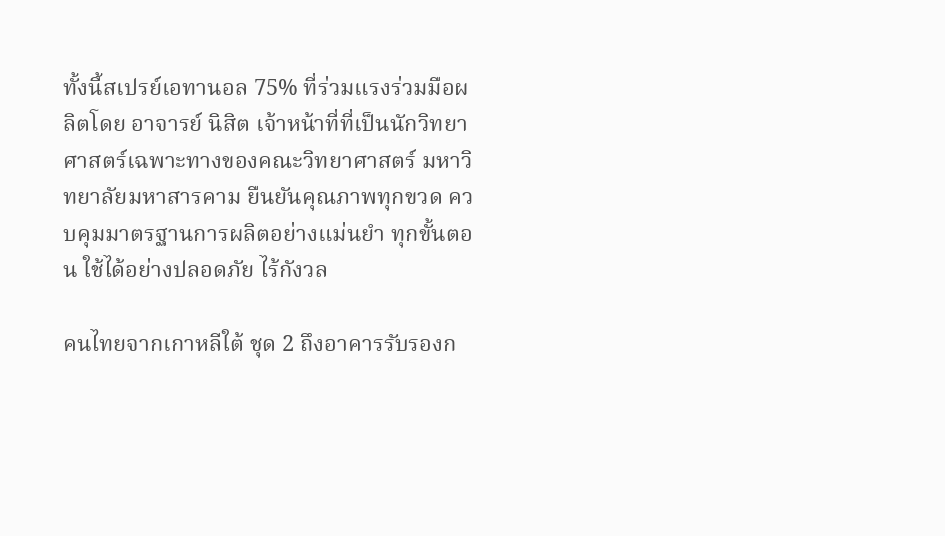ทั้งนี้สเปรย์เอทานอล 75% ที่ร่วมแรงร่วมมือผลิตโดย อาจารย์ นิสิต เจ้าหน้าที่ที่เป็นนักวิทยาศาสตร์เฉพาะทางของคณะวิทยาศาสตร์ มหาวิทยาลัยมหาสารคาม ยืนยันคุณภาพทุกขวด ควบคุมมาตรฐานการผลิตอย่างแม่นยำ ทุกขั้นตอน ใช้ได้อย่างปลอดภัย ไร้กังวล

คนไทยจากเกาหลีใต้ ชุด 2 ถึงอาคารรับรองก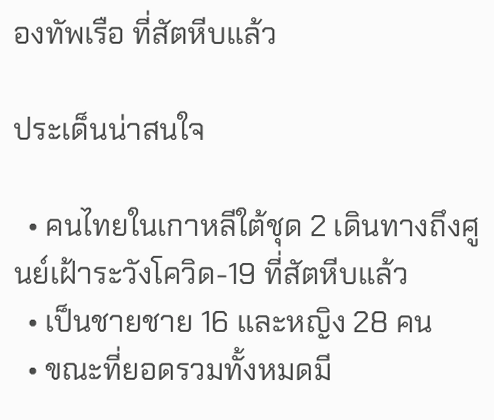องทัพเรือ ที่สัตหีบแล้ว

ประเด็นน่าสนใจ

  • คนไทยในเกาหลีใต้ชุด 2 เดินทางถึงศูนย์เฝ้าระวังโควิด-19 ที่สัตหีบแล้ว
  • เป็นชายชาย 16 และหญิง 28 คน
  • ขณะที่ยอดรวมทั้งหมดมี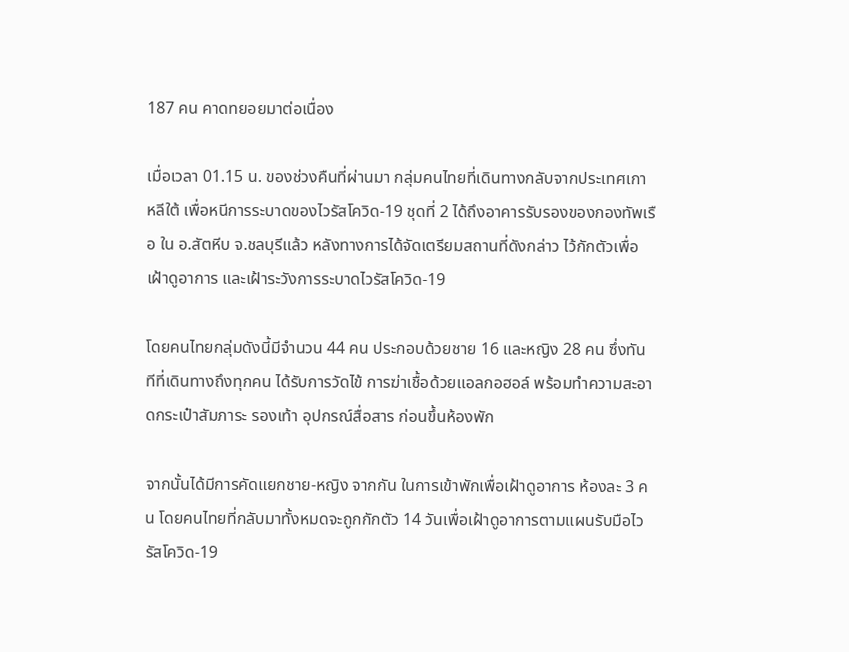187 คน คาดทยอยมาต่อเนื่อง

เมื่อเวลา 01.15 น. ของช่วงคืนที่ผ่านมา กลุ่มคนไทยที่เดินทางกลับจากประเทศเกาหลีใต้ เพื่อหนีการระบาดของไวรัสโควิด-19 ชุดที่ 2 ได้ถึงอาคารรับรองของกองทัพเรือ ใน อ.สัตหีบ จ.ชลบุรีแล้ว หลังทางการได้จัดเตรียมสถานที่ดังกล่าว ไว้กักตัวเพื่อเฝ้าดูอาการ และเฝ้าระวังการระบาดไวรัสโควิด-19

โดยคนไทยกลุ่มดังนี้มีจำนวน 44 คน ประกอบด้วยชาย 16 และหญิง 28 คน ซึ่งทันทีที่เดินทางถึงทุกคน ได้รับการวัดไข้ การฆ่าเชื้อด้วยแอลกอฮอล์ พร้อมทำความสะอาดกระเป๋าสัมภาระ รองเท้า อุปกรณ์สื่อสาร ก่อนขึ้นห้องพัก

จากนั้นได้มีการคัดแยกชาย-หญิง จากกัน ในการเข้าพักเพื่อเฝ้าดูอาการ ห้องละ 3 คน โดยคนไทยที่กลับมาทั้งหมดจะถูกกักตัว 14 วันเพื่อเฝ้าดูอาการตามแผนรับมือไวรัสโควิด-19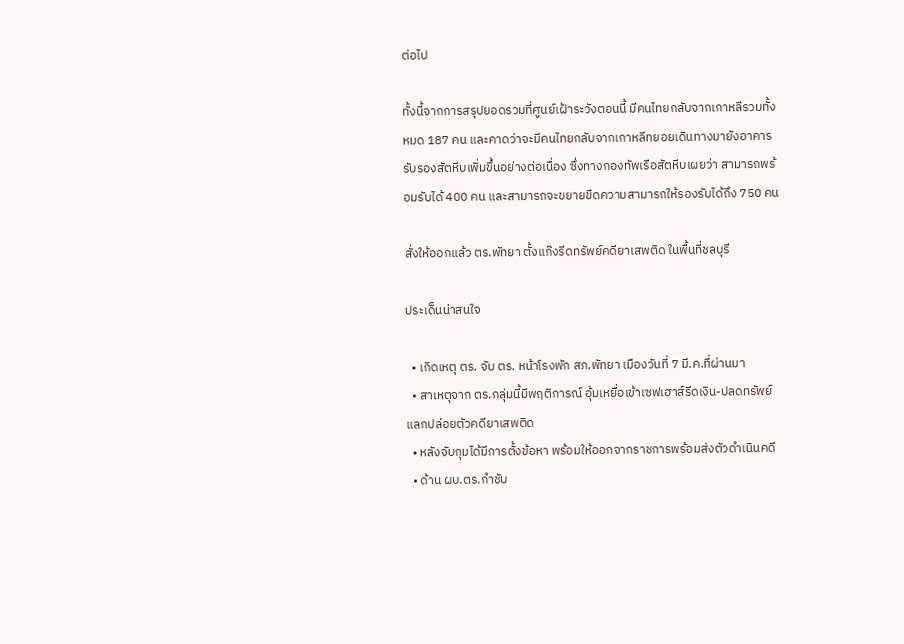ต่อไป

ทั้งนี้จากการสรุปยอดรวมที่ศูนย์เฝ้าระวังตอนนี้ มีคนไทยกลับจากเกาหลีรวมทั้งหมด 187 คน และคาดว่าจะมีคนไทยกลับจากเกาหลีทยอยเดินทางมายังอาคารรับรองสัตหีบเพิ่มขึ้นอย่างต่อเนื่อง ซึ่งทางกองทัพเรือสัตหีบเผยว่า สามารถพร้อมรับได้ 400 คน และสามารถจะขยายขีดความสามารถให้รองรับได้ถึง 750 คน

สั่งให้ออกแล้ว ตร.พัทยา ตั้งแก๊งรีดทรัพย์คดียาเสพติด ในพื้นที่ชลบุรี

ประเด็นน่าสนใจ

  • เกิดเหตุ ตร. จับ ตร. หน้าโรงพัก สภ.พัทยา เมืองวันที่ 7 มี.ค.ที่ผ่านมา
  • สาเหตุจาก ตร.กลุ่มนี้มีพฤติการณ์ อุ้มเหยื่อเข้าเซฟเฮาส์รีดเงิน-ปลดทรัพย์แลกปล่อยตัวคดียาเสพติด
  • หลังจับกุมได้มีการตั้งข้อหา พร้อมให้ออกจากราชการพร้อมส่งตัวดำเนินคดี
  • ด้าน ผบ.ตร.กำชับ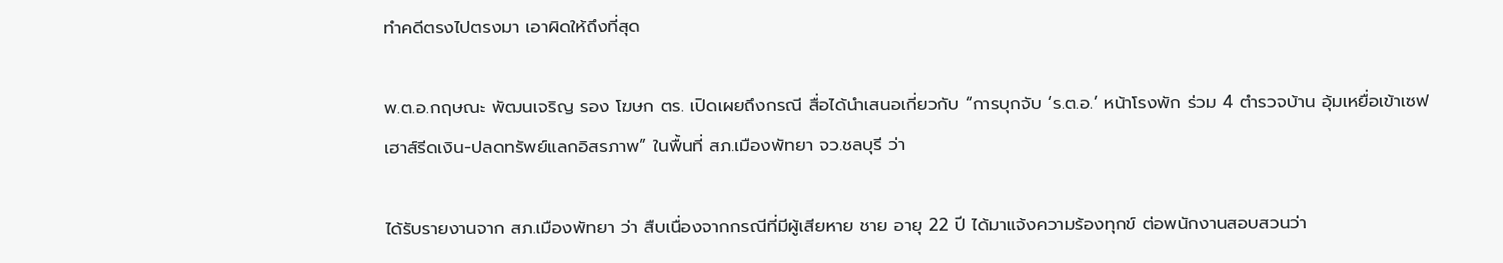ทำคดีตรงไปตรงมา เอาผิดให้ถึงที่สุด

พ.ต.อ.กฤษณะ พัฒนเจริญ รอง โฆษก ตร. เปิดเผยถึงกรณี สื่อได้นำเสนอเกี่ยวกับ “การบุกจับ ‘ร.ต.อ.’ หน้าโรงพัก ร่วม 4 ตำรวจบ้าน อุ้มเหยื่อเข้าเซฟเฮาส์รีดเงิน-ปลดทรัพย์แลกอิสรภาพ” ในพื้นที่ สภ.เมืองพัทยา จว.ชลบุรี ว่า

ได้รับรายงานจาก สภ.เมืองพัทยา ว่า สืบเนื่องจากกรณีที่มีผู้เสียหาย ชาย อายุ 22 ปี ได้มาแจ้งความร้องทุกข์ ต่อพนักงานสอบสวนว่า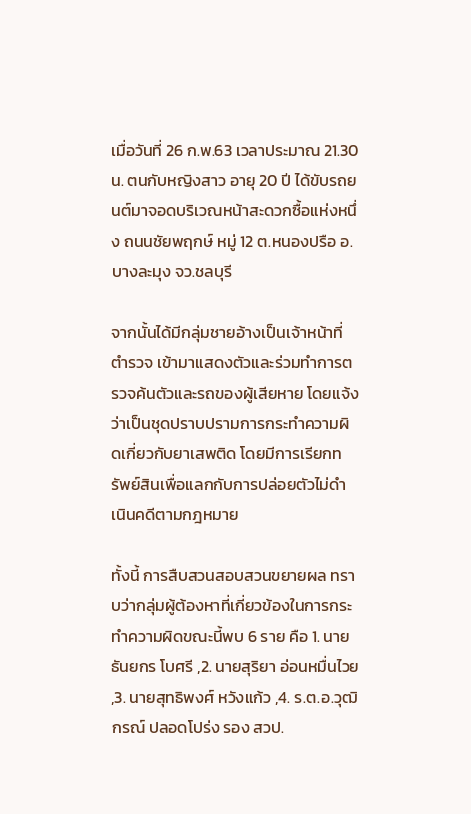เมื่อวันที่ 26 ก.พ.63 เวลาประมาณ 21.30 น. ตนกับหญิงสาว อายุ 20 ปี ได้ขับรถยนต์มาจอดบริเวณหน้าสะดวกซื้อแห่งหนึ่ง ถนนชัยพฤกษ์ หมู่ 12 ต.หนองปรือ อ.บางละมุง จว.ชลบุรี

จากนั้นได้มีกลุ่มชายอ้างเป็นเจ้าหน้าที่ตำรวจ เข้ามาแสดงตัวและร่วมทำการตรวจค้นตัวและรถของผู้เสียหาย โดยแจ้งว่าเป็นชุดปราบปรามการกระทำความผิดเกี่ยวกับยาเสพติด โดยมีการเรียกทรัพย์สินเพื่อแลกกับการปล่อยตัวไม่ดำเนินคดีตามกฎหมาย

ทั้งนี้ การสืบสวนสอบสวนขยายผล ทราบว่ากลุ่มผู้ต้องหาที่เกี่ยวข้องในการกระทำความผิดขณะนี้พบ 6 ราย คือ 1. นายธันยกร โบศรี ,2. นายสุริยา อ่อนหมื่นไวย ,3. นายสุทธิพงศ์ หวังแก้ว ,4. ร.ต.อ.วุฒิกรณ์ ปลอดโปร่ง รอง สวป.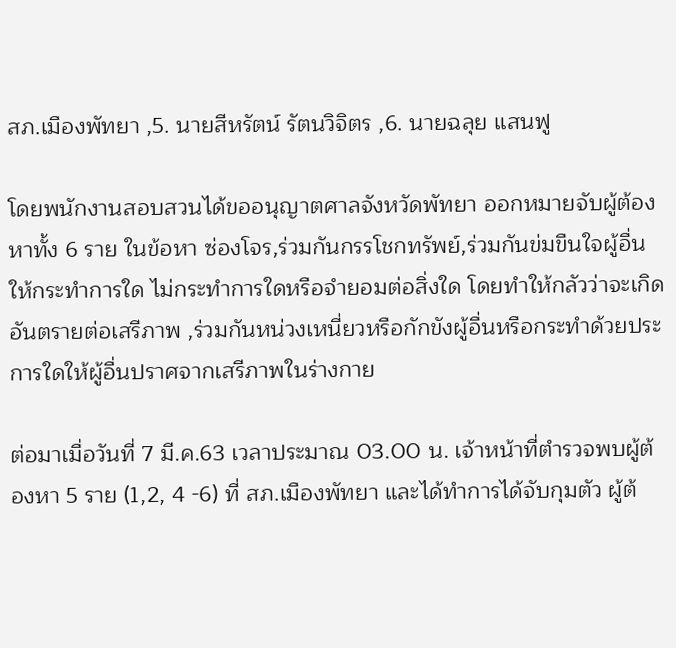สภ.เมืองพัทยา ,5. นายสีหรัตน์ รัตนวิจิตร ,6. นายฉลุย แสนฟู

โดยพนักงานสอบสวนได้ขออนุญาตศาลจังหวัดพัทยา ออกหมายจับผู้ต้องหาทั้ง 6 ราย ในข้อหา ซ่องโจร,ร่วมกันกรรโชกทรัพย์,ร่วมกันข่มขืนใจผู้อื่นให้กระทำการใด ไม่กระทำการใดหรือจำยอมต่อสิ่งใด โดยทำให้กลัวว่าจะเกิดอันตรายต่อเสรีภาพ ,ร่วมกันหน่วงเหนี่ยวหรือกักขังผู้อื่นหรือกระทำด้วยประการใดให้ผู้อื่นปราศจากเสรีภาพในร่างกาย

ต่อมาเมื่อวันที่ 7 มี.ค.63 เวลาประมาณ 03.00 น. เจ้าหน้าที่ตำรวจพบผู้ต้องหา 5 ราย (1,2, 4 -6) ที่ สภ.เมืองพัทยา และได้ทำการได้จับกุมตัว ผู้ต้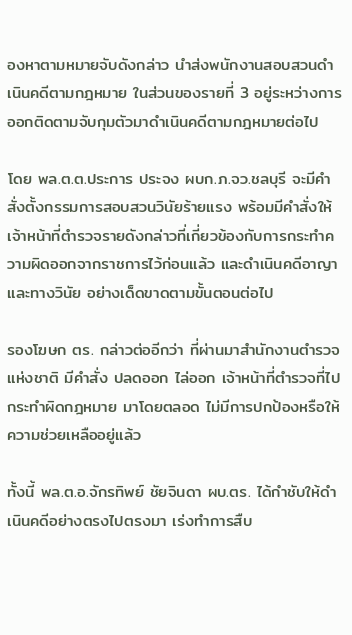องหาตามหมายจับดังกล่าว นำส่งพนักงานสอบสวนดำเนินคดีตามกฎหมาย ในส่วนของรายที่ 3 อยู่ระหว่างการออกติดตามจับกุมตัวมาดำเนินคดีตามกฎหมายต่อไป

โดย พล.ต.ต.ประการ ประจง ผบก.ภ.จว.ชลบุรี จะมีคำสั่งตั้งกรรมการสอบสวนวินัยร้ายแรง พร้อมมีคำสั่งให้เจ้าหน้าที่ตำรวจรายดังกล่าวที่เกี่ยวข้องกับการกระทำความผิดออกจากราชการไว้ก่อนแล้ว และดำเนินคดีอาญาและทางวินัย อย่างเด็ดขาดตามขั้นตอนต่อไป

รองโฆษก ตร. กล่าวต่ออีกว่า ที่ผ่านมาสำนักงานตำรวจแห่งชาติ มีคำสั่ง ปลดออก ไล่ออก เจ้าหน้าที่ตำรวจที่ไปกระทำผิดกฎหมาย มาโดยตลอด ไม่มีการปกป้องหรือให้ความช่วยเหลืออยู่แล้ว

ทั้งนี้ พล.ต.อ.จักรทิพย์ ชัยจินดา ผบ.ตร. ได้กำชับให้ดำเนินคดีอย่างตรงไปตรงมา เร่งทำการสืบ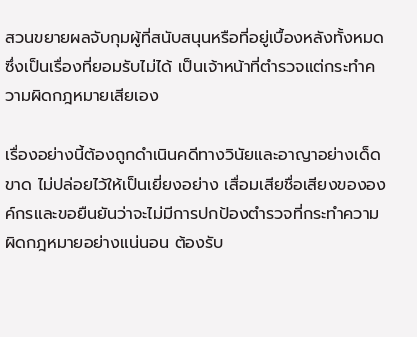สวนขยายผลจับกุมผู้ที่สนับสนุนหรือที่อยู่เบื้องหลังทั้งหมด ซึ่งเป็นเรื่องที่ยอมรับไม่ได้ เป็นเจ้าหน้าที่ตำรวจแต่กระทำความผิดกฎหมายเสียเอง

เรื่องอย่างนี้ต้องถูกดำเนินคดีทางวินัยและอาญาอย่างเด็ดขาด ไม่ปล่อยไว้ให้เป็นเยี่ยงอย่าง เสื่อมเสียชื่อเสียงขององค์กรและขอยืนยันว่าจะไม่มีการปกป้องตำรวจที่กระทำความผิดกฎหมายอย่างแน่นอน ต้องรับ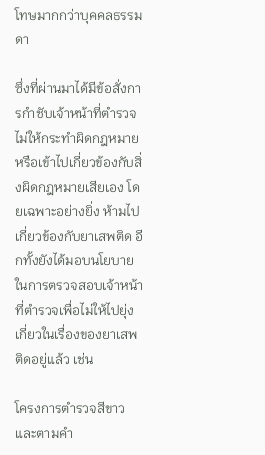โทษมากกว่าบุคคลธรรมดา

ซึ่งที่ผ่านมาได้มีข้อสั่งการกำชับเจ้าหน้าที่ตำรวจไม่ให้กระทำผิดกฎหมายหรือเข้าไปเกี่ยวข้องกับสิ่งผิดกฎหมายเสียเอง โดยเฉพาะอย่างยิ่ง ห้ามไปเกี่ยวข้องกับยาเสพติด อีกทั้งยังได้มอบนโยบายในการตรวจสอบเจ้าหน้าที่ตำรวจเพื่อไม่ให้ไปยุ่งเกี่ยวในเรื่องของยาเสพติดอยู่แล้ว เช่น

โครงการตำรวจสีขาว และตามคำ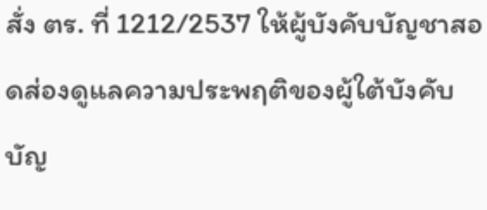สั่ง ตร. ที่ 1212/2537 ให้ผู้บังคับบัญชาสอดส่องดูแลความประพฤติของผู้ใต้บังคับบัญ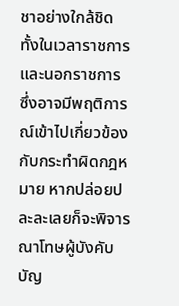ชาอย่างใกล้ชิด ทั้งในเวลาราชการและนอกราชการ ซึ่งอาจมีพฤติการณ์เข้าไปเกี่ยวข้องกับกระทำผิดกฎหมาย หากปล่อยปละละเลยก็จะพิจารณาโทษผู้บังคับบัญ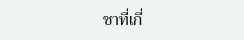ชาที่เกี่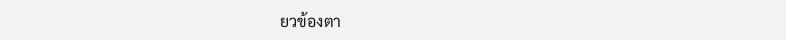ยวข้องตา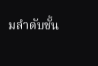มลำดับชั้น